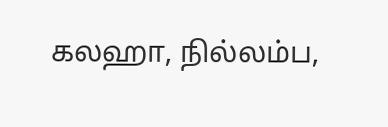கலஹா, நில்லம்ப,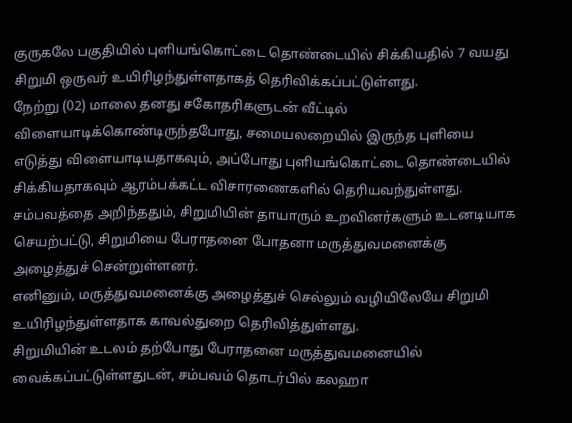குருகலே பகுதியில் புளியங்கொட்டை தொண்டையில் சிக்கியதில் 7 வயது சிறுமி ஒருவர் உயிரிழந்துள்ளதாகத் தெரிவிக்கப்பட்டுள்ளது.
நேற்று (02) மாலை தனது சகோதரிகளுடன் வீட்டில் விளையாடிக்கொண்டிருந்தபோது, சமையலறையில் இருந்த புளியை எடுத்து விளையாடியதாகவும், அப்போது புளியங்கொட்டை தொண்டையில் சிக்கியதாகவும் ஆரம்பக்கட்ட விசாரணைகளில் தெரியவந்துள்ளது.
சம்பவத்தை அறிந்ததும், சிறுமியின் தாயாரும் உறவினர்களும் உடனடியாக செயற்பட்டு, சிறுமியை பேராதனை போதனா மருத்துவமனைக்கு அழைத்துச் சென்றுள்ளனர்.
எனினும், மருத்துவமனைக்கு அழைத்துச் செல்லும் வழியிலேயே சிறுமி உயிரிழந்துள்ளதாக காவல்துறை தெரிவித்துள்ளது.
சிறுமியின் உடலம் தற்போது பேராதனை மருத்துவமனையில் வைக்கப்பட்டுள்ளதுடன், சம்பவம் தொடர்பில் கலஹா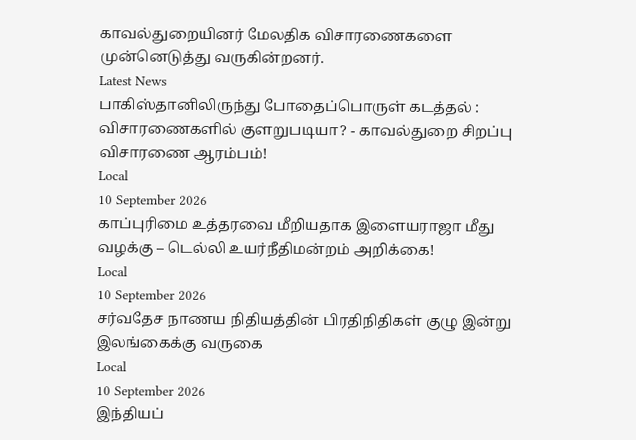காவல்துறையினர் மேலதிக விசாரணைகளை முன்னெடுத்து வருகின்றனர்.
Latest News
பாகிஸ்தானிலிருந்து போதைப்பொருள் கடத்தல் : விசாரணைகளில் குளறுபடியா? - காவல்துறை சிறப்பு விசாரணை ஆரம்பம்!
Local
10 September 2026
காப்புரிமை உத்தரவை மீறியதாக இளையராஜா மீது வழக்கு – டெல்லி உயர்நீதிமன்றம் அறிக்கை!
Local
10 September 2026
சர்வதேச நாணய நிதியத்தின் பிரதிநிதிகள் குழு இன்று இலங்கைக்கு வருகை
Local
10 September 2026
இந்தியப்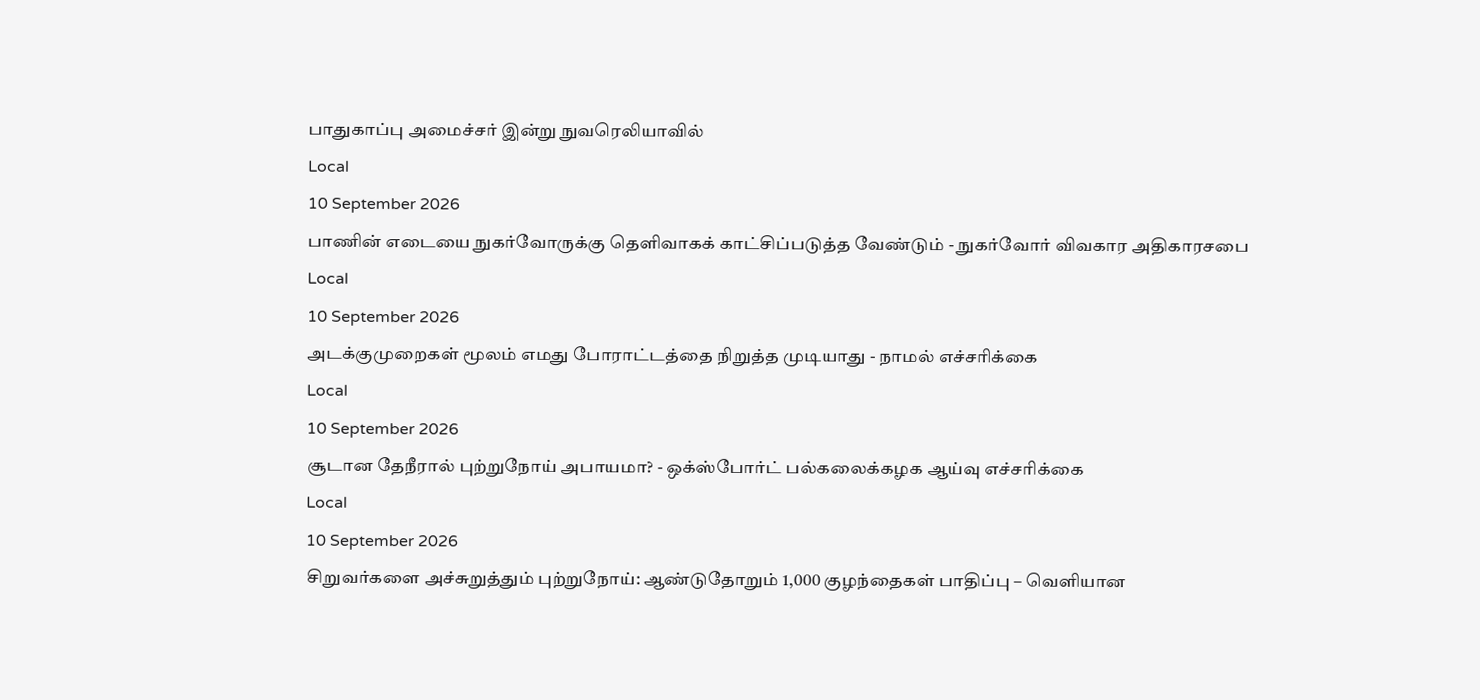பாதுகாப்பு அமைச்சர் இன்று நுவரெலியாவில்
Local
10 September 2026
பாணின் எடையை நுகர்வோருக்கு தெளிவாகக் காட்சிப்படுத்த வேண்டும் - நுகர்வோர் விவகார அதிகாரசபை
Local
10 September 2026
அடக்குமுறைகள் மூலம் எமது போராட்டத்தை நிறுத்த முடியாது - நாமல் எச்சரிக்கை
Local
10 September 2026
சூடான தேநீரால் புற்றுநோய் அபாயமா? - ஒக்ஸ்போர்ட் பல்கலைக்கழக ஆய்வு எச்சரிக்கை
Local
10 September 2026
சிறுவர்களை அச்சுறுத்தும் புற்றுநோய்: ஆண்டுதோறும் 1,000 குழந்தைகள் பாதிப்பு – வெளியான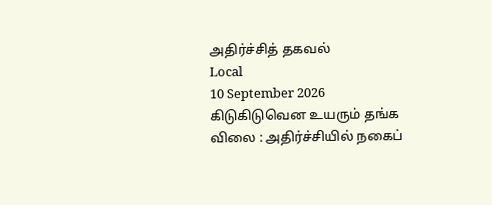அதிர்ச்சித் தகவல்
Local
10 September 2026
கிடுகிடுவென உயரும் தங்க விலை : அதிர்ச்சியில் நகைப்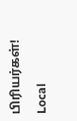பிரியர்கள்!
Local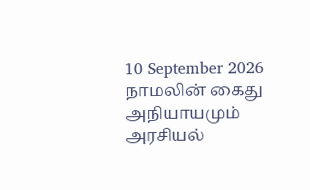10 September 2026
நாமலின் கைது அநியாயமும் அரசியல்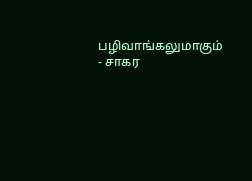பழிவாங்கலுமாகும் - சாகர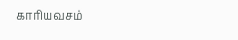காரியவசம்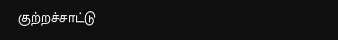குற்றச்சாட்டு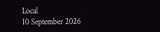Local
10 September 2026